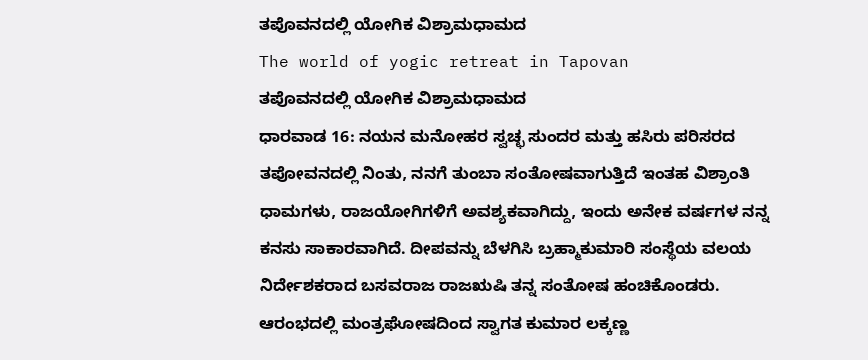ತಪೊವನದಲ್ಲಿ ಯೋಗಿಕ ವಿಶ್ರಾಮಧಾಮದ
The world of yogic retreat in Tapovan
ತಪೊವನದಲ್ಲಿ ಯೋಗಿಕ ವಿಶ್ರಾಮಧಾಮದ
ಧಾರವಾಡ 16: ನಯನ ಮನೋಹರ ಸ್ವಚ್ಛ ಸುಂದರ ಮತ್ತು ಹಸಿರು ಪರಿಸರದ ತಪೋವನದಲ್ಲಿ ನಿಂತು, ನನಗೆ ತುಂಬಾ ಸಂತೋಷವಾಗುತ್ತಿದೆ ಇಂತಹ ವಿಶ್ರಾಂತಿ ಧಾಮಗಳು, ರಾಜಯೋಗಿಗಳಿಗೆ ಅವಶ್ಯಕವಾಗಿದ್ದು, ಇಂದು ಅನೇಕ ವರ್ಷಗಳ ನನ್ನ ಕನಸು ಸಾಕಾರವಾಗಿದೆ. ದೀಪವನ್ನು ಬೆಳಗಿಸಿ ಬ್ರಹ್ಮಾಕುಮಾರಿ ಸಂಸ್ಥೆಯ ವಲಯ ನಿರ್ದೇಶಕರಾದ ಬಸವರಾಜ ರಾಜಋಷಿ ತನ್ನ ಸಂತೋಷ ಹಂಚಿಕೊಂಡರು. ಆರಂಭದಲ್ಲಿ ಮಂತ್ರಘೋಷದಿಂದ ಸ್ವಾಗತ ಕುಮಾರ ಲಕ್ಕಣ್ಣ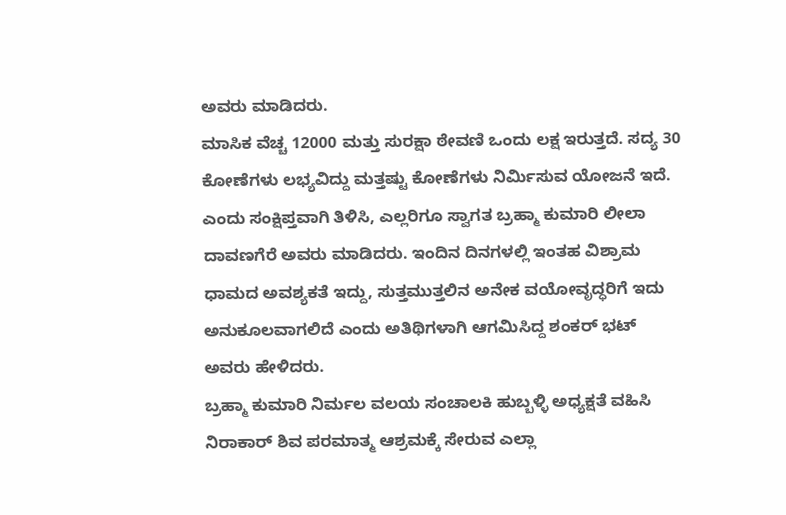ಅವರು ಮಾಡಿದರು.
ಮಾಸಿಕ ವೆಚ್ಚ 12000 ಮತ್ತು ಸುರಕ್ಷಾ ಠೇವಣಿ ಒಂದು ಲಕ್ಷ ಇರುತ್ತದೆ. ಸದ್ಯ 30 ಕೋಣೆಗಳು ಲಭ್ಯವಿದ್ದು ಮತ್ತಷ್ಟು ಕೋಣೆಗಳು ನಿರ್ಮಿಸುವ ಯೋಜನೆ ಇದೆ. ಎಂದು ಸಂಕ್ಷಿಪ್ತವಾಗಿ ತಿಳಿಸಿ, ಎಲ್ಲರಿಗೂ ಸ್ವಾಗತ ಬ್ರಹ್ಮಾ ಕುಮಾರಿ ಲೀಲಾ ದಾವಣಗೆರೆ ಅವರು ಮಾಡಿದರು. ಇಂದಿನ ದಿನಗಳಲ್ಲಿ ಇಂತಹ ವಿಶ್ರಾಮ ಧಾಮದ ಅವಶ್ಯಕತೆ ಇದ್ದು, ಸುತ್ತಮುತ್ತಲಿನ ಅನೇಕ ವಯೋವೃದ್ಧರಿಗೆ ಇದು ಅನುಕೂಲವಾಗಲಿದೆ ಎಂದು ಅತಿಥಿಗಳಾಗಿ ಆಗಮಿಸಿದ್ದ ಶಂಕರ್ ಭಟ್ ಅವರು ಹೇಳಿದರು.
ಬ್ರಹ್ಮಾ ಕುಮಾರಿ ನಿರ್ಮಲ ವಲಯ ಸಂಚಾಲಕಿ ಹುಬ್ಬಳ್ಳಿ ಅಧ್ಯಕ್ಷತೆ ವಹಿಸಿ ನಿರಾಕಾರ್ ಶಿವ ಪರಮಾತ್ಮ ಆಶ್ರಮಕ್ಕೆ ಸೇರುವ ಎಲ್ಲಾ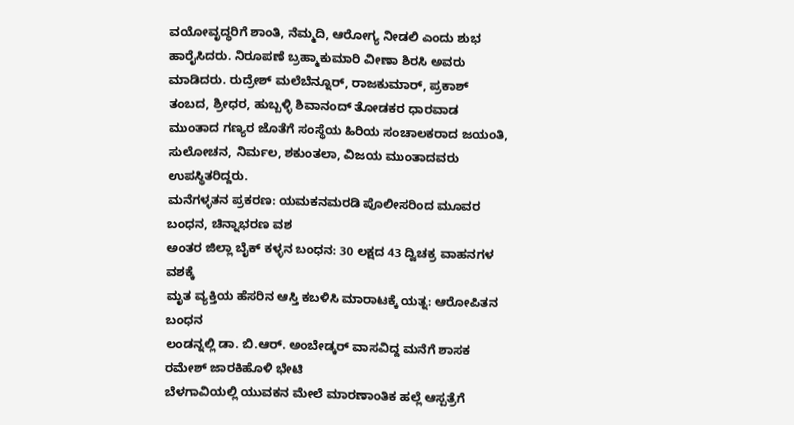ವಯೋವೃದ್ಧರಿಗೆ ಶಾಂತಿ, ನೆಮ್ಮದಿ, ಆರೋಗ್ಯ ನೀಡಲಿ ಎಂದು ಶುಭ ಹಾರೈಸಿದರು. ನಿರೂಪಣೆ ಬ್ರಹ್ಮಾಕುಮಾರಿ ವೀಣಾ ಶಿರಸಿ ಅವರು ಮಾಡಿದರು. ರುದ್ರೇಶ್ ಮಲೆಬೆನ್ನೂರ್, ರಾಜಕುಮಾರ್, ಪ್ರಕಾಶ್ ತಂಬದ, ಶ್ರೀಧರ, ಹುಬ್ಬಳ್ಳಿ ಶಿವಾನಂದ್ ತೋಡಕರ ಧಾರವಾಡ ಮುಂತಾದ ಗಣ್ಯರ ಜೊತೆಗೆ ಸಂಸ್ಥೆಯ ಹಿರಿಯ ಸಂಚಾಲಕರಾದ ಜಯಂತಿ, ಸುಲೋಚನ, ನಿರ್ಮಲ, ಶಕುಂತಲಾ, ವಿಜಯ ಮುಂತಾದವರು ಉಪಸ್ಥಿತರಿದ್ದರು.
ಮನೆಗಳ್ಳತನ ಪ್ರಕರಣ: ಯಮಕನಮರಡಿ ಪೊಲೀಸರಿಂದ ಮೂವರ ಬಂಧನ, ಚಿನ್ನಾಭರಣ ವಶ
ಅಂತರ ಜಿಲ್ಲಾ ಬೈಕ್ ಕಳ್ಳನ ಬಂಧನ: 30 ಲಕ್ಷದ 43 ದ್ವಿಚಕ್ರ ವಾಹನಗಳ ವಶಕ್ಕೆ
ಮೃತ ವ್ಯಕ್ತಿಯ ಹೆಸರಿನ ಆಸ್ತಿ ಕಬಳಿಸಿ ಮಾರಾಟಕ್ಕೆ ಯತ್ನ: ಆರೋಪಿತನ ಬಂಧನ
ಲಂಡನ್ನಲ್ಲಿ ಡಾ. ಬಿ.ಆರ್. ಅಂಬೇಡ್ಕರ್ ವಾಸವಿದ್ದ ಮನೆಗೆ ಶಾಸಕ ರಮೇಶ್ ಜಾರಕಿಹೊಳಿ ಭೇಟಿ
ಬೆಳಗಾವಿಯಲ್ಲಿ ಯುವಕನ ಮೇಲೆ ಮಾರಣಾಂತಿಕ ಹಲ್ಲೆ ಆಸ್ಪತ್ರೆಗೆ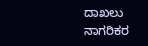ದಾಖಲು
ನಾಗರಿಕರ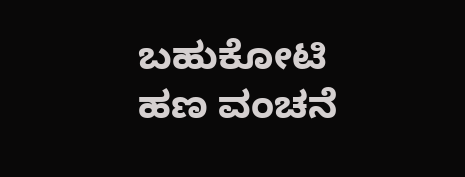ಬಹುಕೋಟಿ ಹಣ ವಂಚನೆ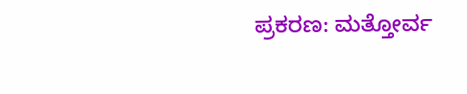ಪ್ರಕರಣ: ಮತ್ತೋರ್ವ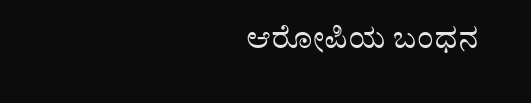ಆರೋಪಿಯ ಬಂಧನ